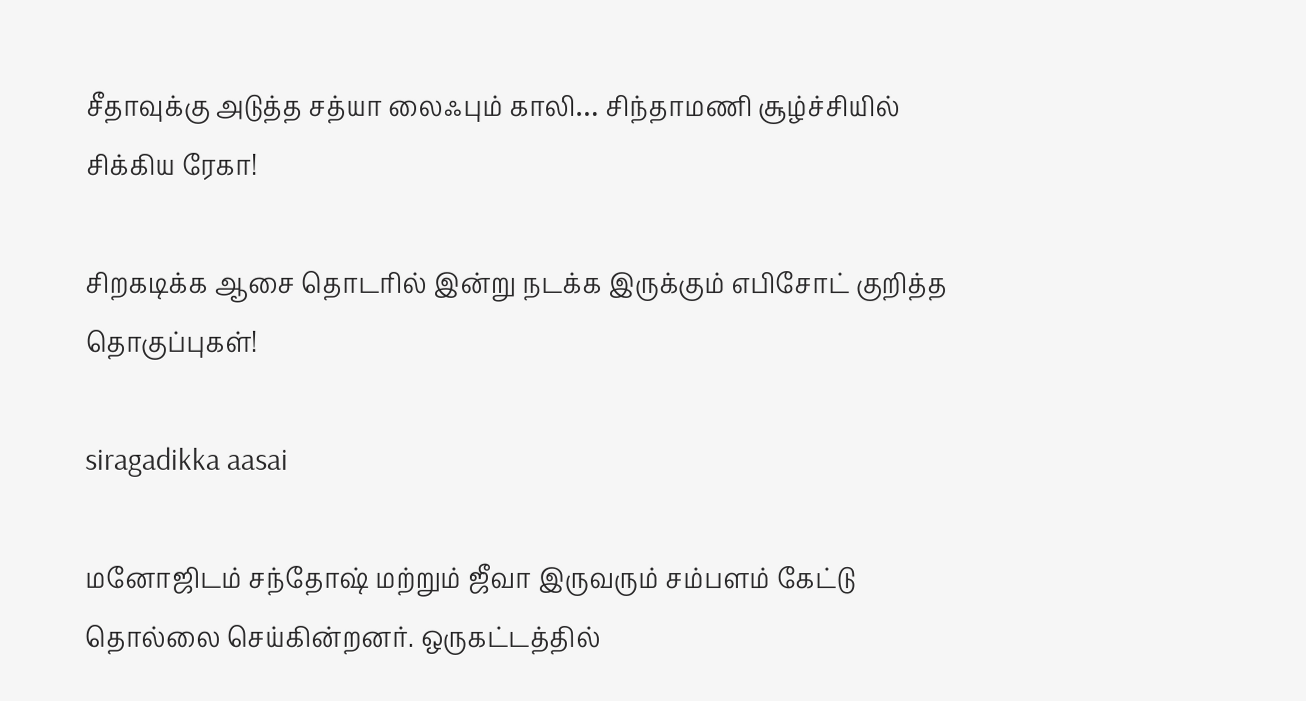சீதாவுக்கு அடுத்த சத்யா லைஃபும் காலி… சிந்தாமணி சூழ்ச்சியில் சிக்கிய ரேகா!

சிறகடிக்க ஆசை தொடரில் இன்று நடக்க இருக்கும் எபிசோட் குறித்த தொகுப்புகள்!

siragadikka aasai

மனோஜிடம் சந்தோஷ் மற்றும் ஜீவா இருவரும் சம்பளம் கேட்டு தொல்லை செய்கின்றனர். ஒருகட்டத்தில்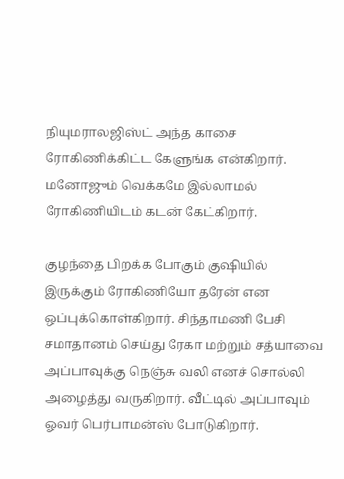நியுமராலஜிஸ்ட் அந்த காசை ரோகிணிக்கிட்ட கேளுங்க என்கிறார். மனோஜும் வெக்கமே இல்லாமல் ரோகிணியிடம் கடன் கேட்கிறார்.

குழந்தை பிறக்க போகும் குஷியில் இருக்கும் ரோகிணியோ தரேன் என ஒப்புக்கொள்கிறார். சிந்தாமணி பேசி சமாதானம் செய்து ரேகா மற்றும் சத்யாவை அப்பாவுக்கு நெஞ்சு வலி எனச் சொல்லி அழைத்து வருகிறார். வீட்டில் அப்பாவும் ஓவர் பெர்பாமன்ஸ் போடுகிறார்.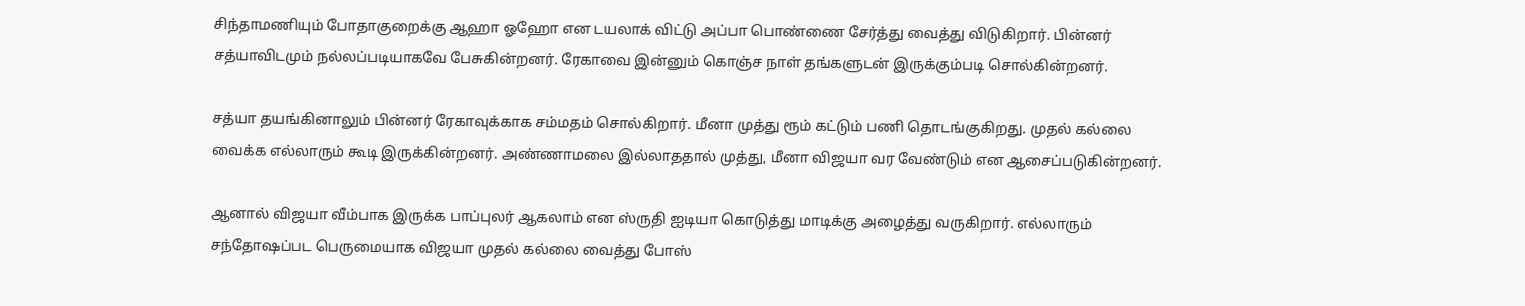சிந்தாமணியும் போதாகுறைக்கு ஆஹா ஓஹோ என டயலாக் விட்டு அப்பா பொண்ணை சேர்த்து வைத்து விடுகிறார். பின்னர் சத்யாவிடமும் நல்லப்படியாகவே பேசுகின்றனர். ரேகாவை இன்னும் கொஞ்ச நாள் தங்களுடன் இருக்கும்படி சொல்கின்றனர்.

சத்யா தயங்கினாலும் பின்னர் ரேகாவுக்காக சம்மதம் சொல்கிறார். மீனா முத்து ரூம் கட்டும் பணி தொடங்குகிறது. முதல் கல்லை வைக்க எல்லாரும் கூடி இருக்கின்றனர். அண்ணாமலை இல்லாததால் முத்து, மீனா விஜயா வர வேண்டும் என ஆசைப்படுகின்றனர்.

ஆனால் விஜயா வீம்பாக இருக்க பாப்புலர் ஆகலாம் என ஸ்ருதி ஐடியா கொடுத்து மாடிக்கு அழைத்து வருகிறார். எல்லாரும் சந்தோஷப்பட பெருமையாக விஜயா முதல் கல்லை வைத்து போஸ்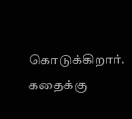கொடுக்கிறார். கதைக்கு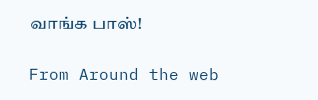வாங்க பாஸ்!

From Around the web